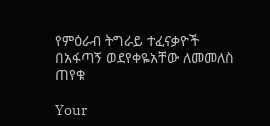የምዕራብ ትግራይ ተፈናቃዮች በአፋጣኝ ወደየቀዬአቸው ለመመለስ ጠየቁ

Your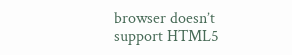browser doesn’t support HTML5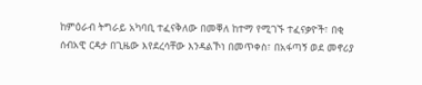ከምዕራብ ትግራይ አካባቢ ተፈናቅለው በመቐለ ከተማ የሚገኙ ተፈናቃዮች፣ በቂ ሰብአዊ ርዳታ በጊዜው እየደረሳቸው እንዳልኾነ በመጥቀስ፣ በአፋጣኝ ወደ መኖሪያ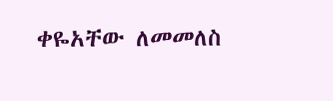ቀዬአቸው ለመመለስ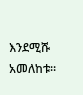እንደሚሹ አመለከቱ።